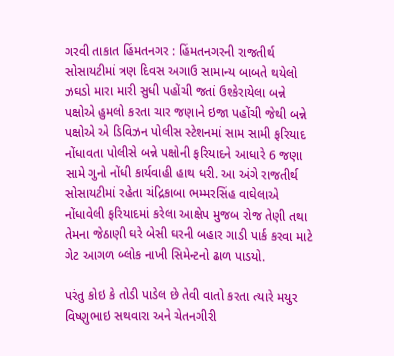ગરવી તાકાત હિંમતનગર : હિંમતનગરની રાજતીર્થ સોસાયટીમાં ત્રણ દિવસ અગાઉ સામાન્ય બાબતે થયેલો ઝઘડો મારા મારી સુધી પહોંચી જતાં ઉશ્કેરાયેલા બન્ને પક્ષોએ હુમલો કરતા ચાર જણાને ઇજા પહોંચી જેથી બન્ને પક્ષોએ એ ડિવિઝન પોલીસ સ્ટેશનમાં સામ સામી ફરિયાદ નોંધાવતા પોલીસે બન્ને પક્ષોની ફરિયાદને આધારે 6 જણા સામે ગુનો નોંધી કાર્યવાહી હાથ ધરી. આ અંગે રાજતીર્થ સોસાયટીમાં રહેતા ચંદ્રિકાબા ભમ્મરસિંહ વાઘેલાએ નોંધાવેલી ફરિયાદમાં કરેલા આક્ષેપ મુજબ રોજ તેણી તથા તેમના જેઠાણી ઘરે બેસી ઘરની બહાર ગાડી પાર્ક કરવા માટે ગેટ આગળ બ્લોક નાખી સિમેન્ટનો ઢાળ પાડયો.

પરંતુ કોઇ કે તોડી પાડેલ છે તેવી વાતો કરતા ત્યારે મયુર વિષ્ણુભાઇ સથવારા અને ચેતનગીરી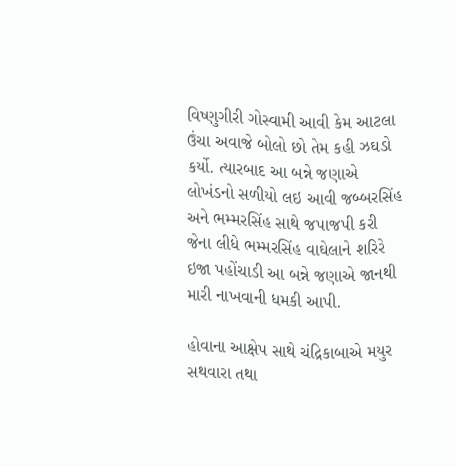વિષ્ણુગીરી ગોસ્વામી આવી કેમ આટલા ઉંચા અવાજે બોલો છો તેમ કહી ઝઘડો કર્યો. ત્યારબાદ આ બન્ને જણાએ લોખંડનો સળીયો લઇ આવી જબ્બરસિંહ અને ભમ્મરસિંહ સાથે જપાજપી કરી જેના લીધે ભમ્મરસિંહ વાઘેલાને શરિરે ઇજા પહોંચાડી આ બન્ને જણાએ જાનથી મારી નાખવાની ધમકી આપી.

હોવાના આક્ષેપ સાથે ચંદ્રિકાબાએ મયુર સથવારા તથા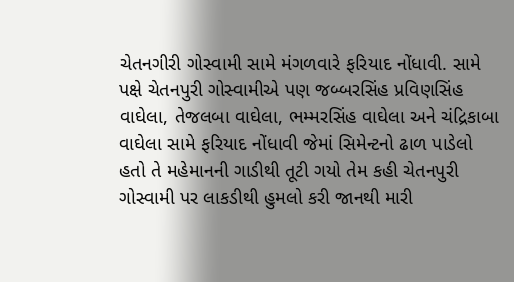ચેતનગીરી ગોસ્વામી સામે મંગળવારે ફરિયાદ નોંધાવી. સામે પક્ષે ચેતનપુરી ગોસ્વામીએ પણ જબ્બરસિંહ પ્રવિણસિંહ વાઘેલા, તેજલબા વાઘેલા, ભમ્મરસિંહ વાઘેલા અને ચંદ્રિકાબા વાઘેલા સામે ફરિયાદ નોંધાવી જેમાં સિમેન્ટનો ઢાળ પાડેલો હતો તે મહેમાનની ગાડીથી તૂટી ગયો તેમ કહી ચેતનપુરી ગોસ્વામી પર લાકડીથી હુમલો કરી જાનથી મારી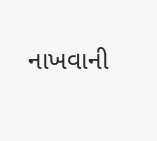નાખવાની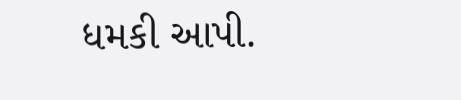ધમકી આપી.